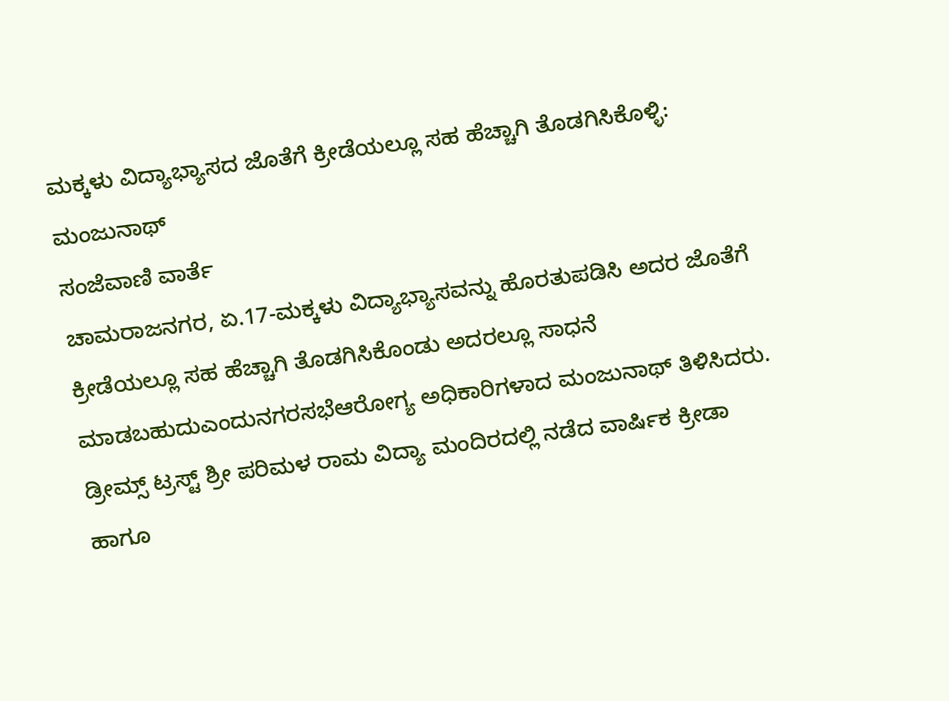ಮಕ್ಕಳು ವಿದ್ಯಾಭ್ಯಾಸದ ಜೊತೆಗೆ ಕ್ರೀಡೆಯಲ್ಲೂ ಸಹ ಹೆಚ್ಚಾಗಿ ತೊಡಗಿಸಿಕೊಳ್ಳಿ: ಮಂಜುನಾಥ್
ಸಂಜೆವಾಣಿ ವಾರ್ತೆ
ಚಾಮರಾಜನಗರ, ಏ.17-ಮಕ್ಕಳು ವಿದ್ಯಾಭ್ಯಾಸವನ್ನು ಹೊರತುಪಡಿಸಿ ಅದರ ಜೊತೆಗೆ ಕ್ರೀಡೆಯಲ್ಲೂ ಸಹ ಹೆಚ್ಚಾಗಿ ತೊಡಗಿಸಿಕೊಂಡು ಅದರಲ್ಲೂ ಸಾಧನೆ ಮಾಡಬಹುದುಎಂದುನಗರಸಭೆಆರೋಗ್ಯ ಅಧಿಕಾರಿಗಳಾದ ಮಂಜುನಾಥ್ ತಿಳಿಸಿದರು.
ಡ್ರೀಮ್ಸ್ ಟ್ರಸ್ಟ್ ಶ್ರೀ ಪರಿಮಳ ರಾಮ ವಿದ್ಯಾ ಮಂದಿರದಲ್ಲಿ ನಡೆದ ವಾರ್ಷಿಕ ಕ್ರೀಡಾ ಹಾಗೂ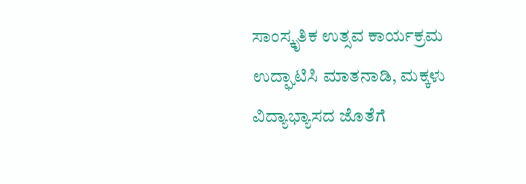ಸಾಂಸ್ಕೃತಿಕ ಉತ್ಸವ ಕಾರ್ಯಕ್ರಮ ಉದ್ಘಾಟಿಸಿ ಮಾತನಾಡಿ, ಮಕ್ಕಳು ವಿದ್ಯಾಭ್ಯಾಸದ ಜೊತೆಗೆ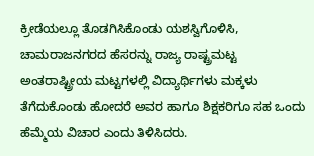ಕ್ರೀಡೆಯಲ್ಲೂ ತೊಡಗಿಸಿಕೊಂಡು ಯಶಸ್ವಿಗೊಳಿಸಿ, ಚಾಮರಾಜನಗರದ ಹೆಸರನ್ನು ರಾಜ್ಯ ರಾಷ್ಟ್ರಮಟ್ಟ ಅಂತರಾಷ್ಟ್ರೀಯ ಮಟ್ಟಗಳಲ್ಲಿ ವಿದ್ಯಾರ್ಥಿಗಳು ಮಕ್ಕಳು ತೆಗೆದುಕೊಂಡು ಹೋದರೆ ಅವರ ಹಾಗೂ ಶಿಕ್ಷಕರಿಗೂ ಸಹ ಒಂದು ಹೆಮ್ಮೆಯ ವಿಚಾರ ಎಂದು ತಿಳಿಸಿದರು.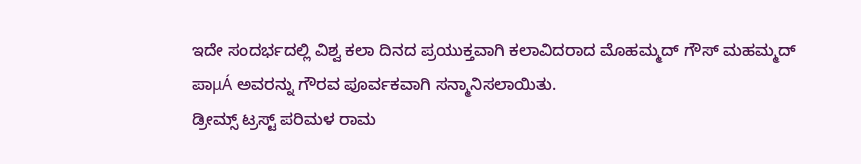ಇದೇ ಸಂದರ್ಭದಲ್ಲಿ ವಿಶ್ವ ಕಲಾ ದಿನದ ಪ್ರಯುಕ್ತವಾಗಿ ಕಲಾವಿದರಾದ ಮೊಹಮ್ಮದ್ ಗೌಸ್ ಮಹಮ್ಮದ್ ಪಾμÁ ಅವರನ್ನು ಗೌರವ ಪೂರ್ವಕವಾಗಿ ಸನ್ಮಾನಿಸಲಾಯಿತು.
ಡ್ರೀಮ್ಸ್ ಟ್ರಸ್ಟ್ ಪರಿಮಳ ರಾಮ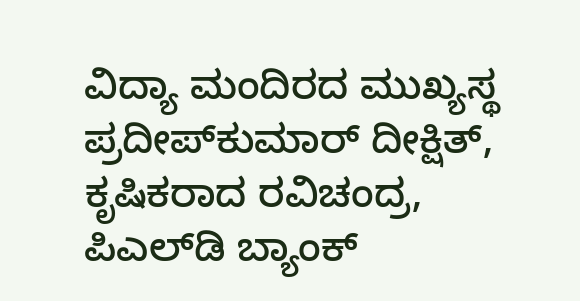ವಿದ್ಯಾ ಮಂದಿರದ ಮುಖ್ಯಸ್ಥ ಪ್ರದೀಪ್‍ಕುಮಾರ್ ದೀಕ್ಷಿತ್, ಕೃಷಿಕರಾದ ರವಿಚಂದ್ರ, ಪಿಎಲ್‍ಡಿ ಬ್ಯಾಂಕ್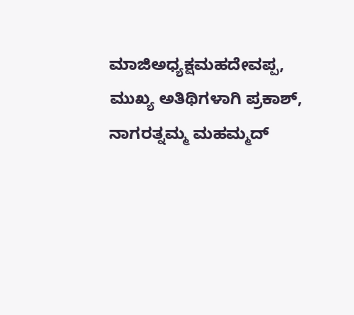ಮಾಜಿಅಧ್ಯಕ್ಷಮಹದೇವಪ್ಪ, ಮುಖ್ಯ ಅತಿಥಿಗಳಾಗಿ ಪ್ರಕಾಶ್, ನಾಗರತ್ನಮ್ಮ ಮಹಮ್ಮದ್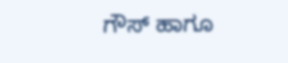ಗೌಸ್ ಹಾಗೂ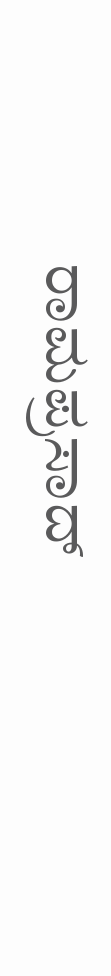ರಾಮಪ್ರಸಾದ್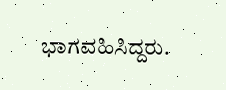ಭಾಗವಹಿಸಿದ್ದರು.